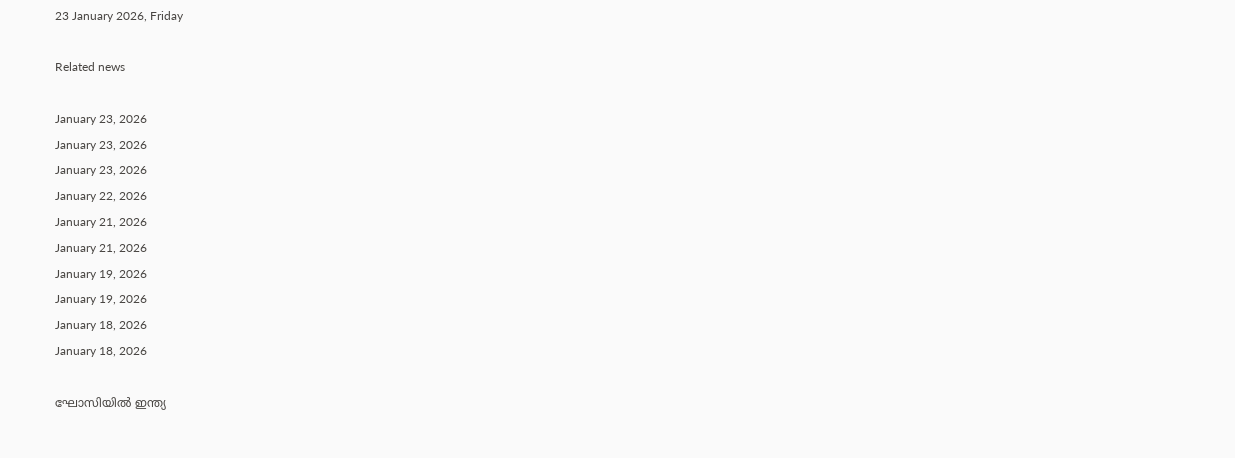23 January 2026, Friday

Related news

January 23, 2026
January 23, 2026
January 23, 2026
January 22, 2026
January 21, 2026
January 21, 2026
January 19, 2026
January 19, 2026
January 18, 2026
January 18, 2026

ഘോസിയില്‍ ഇന്ത്യ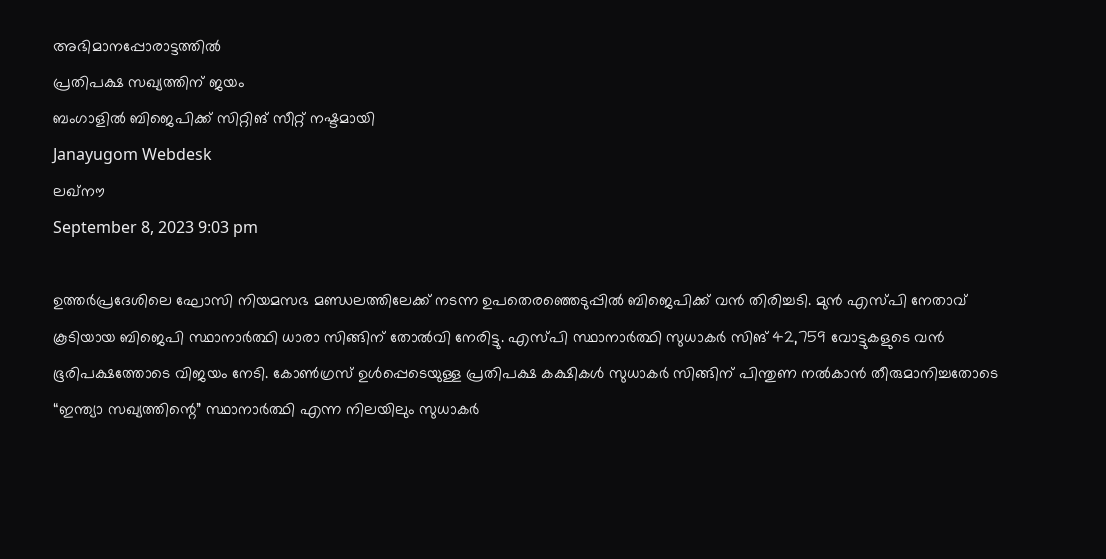അഭിമാനപ്പോരാട്ടത്തില്‍
പ്രതിപക്ഷ സഖ്യത്തിന് ജയം
ബംഗാളില്‍ ബിജെപിക്ക് സിറ്റിങ് സീറ്റ് നഷ്ടമായി
Janayugom Webdesk
ലഖ്നൗ
September 8, 2023 9:03 pm

ഉത്തര്‍പ്രദേശിലെ ഘോസി നിയമസഭ മണ്ഡലത്തിലേക്ക് നടന്ന ഉപതെരഞ്ഞെടുപ്പില്‍ ബിജെപിക്ക് വന്‍ തിരിച്ചടി. മുന്‍ എസ്‌പി നേതാവ് കൂടിയായ ബിജെപി സ്ഥാനാര്‍ത്ഥി ധാരാ സിങ്ങിന് തോല്‍വി നേരിട്ടു. എസ്‌പി സ്ഥാനാര്‍ത്ഥി സുധാകര്‍ സിങ് 42,759 വോട്ടുകളുടെ വന്‍ ഭൂരിപക്ഷത്തോടെ വിജയം നേടി. കോണ്‍ഗ്രസ് ഉള്‍പ്പെടെയുള്ള പ്രതിപക്ഷ കക്ഷികള്‍ സുധാകര്‍ സിങ്ങിന് പിന്തുണ നല്‍കാന്‍ തീരുമാനിച്ചതോടെ “ഇന്ത്യാ സഖ്യത്തിന്റെ” സ്ഥാനാര്‍ത്ഥി എന്ന നിലയിലും സുധാകര്‍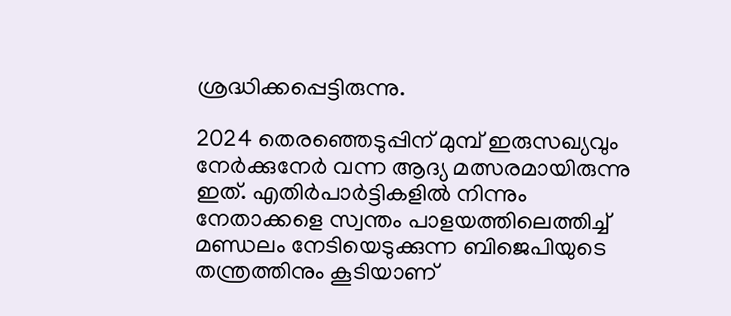ശ്രദ്ധിക്കപ്പെട്ടിരുന്നു.

2024 തെരഞ്ഞെടുപ്പിന് മുമ്പ് ഇരുസഖ്യവും നേര്‍ക്കുനേര്‍ വന്ന ആദ്യ മത്സരമായിരുന്നു ഇത്. എതിര്‍പാര്‍ട്ടികളില്‍ നിന്നും നേതാക്കളെ സ്വന്തം പാളയത്തിലെത്തിച്ച് മണ്ഡലം നേടിയെടുക്കുന്ന ബിജെപിയുടെ തന്ത്രത്തിനും കൂടിയാണ്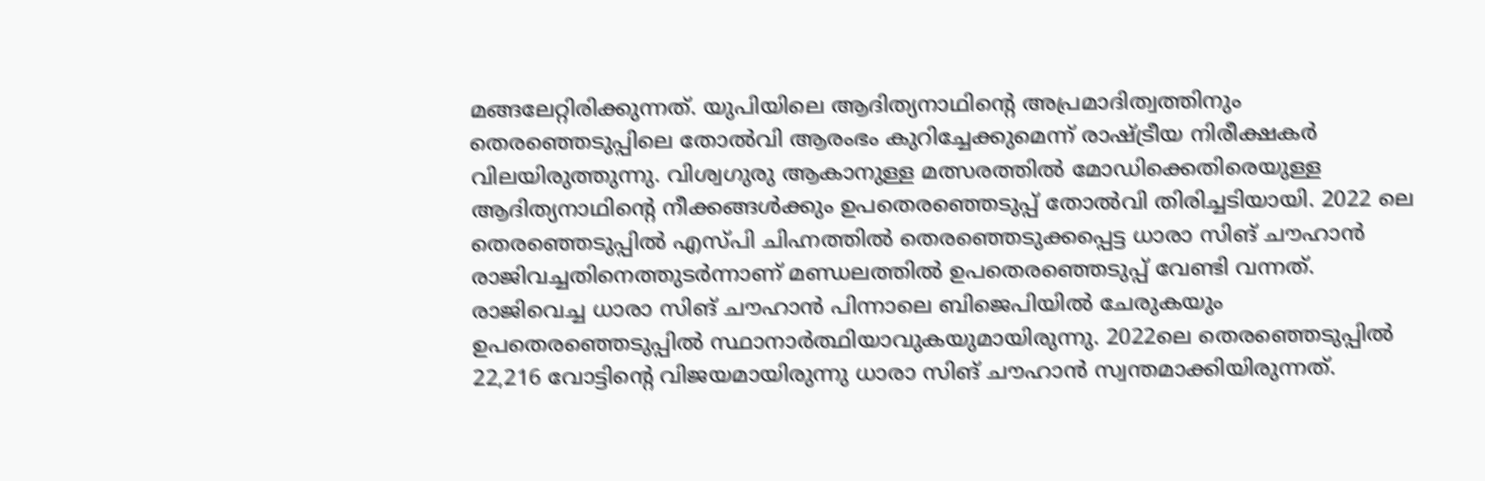മങ്ങലേറ്റിരിക്കുന്നത്. യുപിയിലെ ആദിത്യനാഥിന്റെ അപ്രമാദിത്വത്തിനും തെരഞ്ഞെടുപ്പിലെ തോല്‍വി ആരംഭം കുറിച്ചേക്കുമെന്ന് രാഷ്ട്രീയ നിരീക്ഷകര്‍ വിലയിരുത്തുന്നു. വിശ്വഗുരു ആകാനുള്ള മത്സരത്തില്‍ മോഡിക്കെതിരെയുള്ള ആദിത്യനാഥിന്റെ നീക്കങ്ങള്‍ക്കും ഉപതെരഞ്ഞെടുപ്പ് തോല്‍വി തിരിച്ചടിയായി. 2022 ലെ തെരഞ്ഞെടുപ്പില്‍ എസ്‌പി ചിഹ്നത്തില്‍ തെരഞ്ഞെടുക്കപ്പെട്ട ധാരാ സിങ് ചൗഹാൻ രാജിവച്ചതിനെത്തുടര്‍ന്നാണ് മണ്ഡലത്തില്‍ ഉപതെരഞ്ഞെടുപ്പ് വേണ്ടി വന്നത്. രാജിവെച്ച ധാരാ സിങ് ചൗഹാൻ പിന്നാലെ ബിജെപിയില്‍ ചേരുകയും ഉപതെരഞ്ഞെടുപ്പില്‍ സ്ഥാനാര്‍ത്ഥിയാവുകയുമായിരുന്നു. 2022ലെ തെരഞ്ഞെടുപ്പില്‍ 22,216 വോട്ടിന്റെ വിജയമായിരുന്നു ധാരാ സിങ് ചൗഹാൻ സ്വന്തമാക്കിയിരുന്നത്.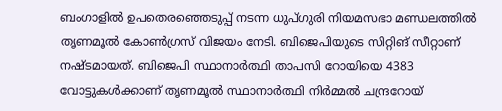ബംഗാളില്‍ ഉപതെരഞ്ഞെടുപ്പ് നടന്ന ധുപ്ഗുരി നിയമസഭാ മണ്ഡലത്തില്‍ തൃണമൂല്‍ കോണ്‍ഗ്രസ് വിജയം നേടി. ബിജെപിയുടെ സിറ്റിങ് സീറ്റാണ് നഷ്ടമായത്. ബിജെപി സ്ഥാനാര്‍ത്ഥി താപസി റോയിയെ 4383 വോട്ടുകള്‍ക്കാണ് തൃണമൂല്‍ സ്ഥാനാര്‍ത്ഥി നിര്‍മ്മല്‍ ചന്ദ്രറോയ്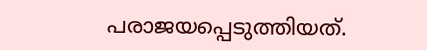പരാജയപ്പെടുത്തിയത്.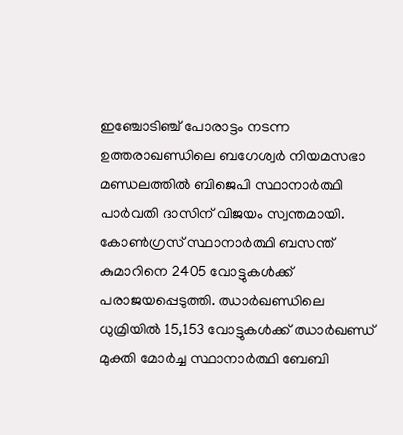ഇഞ്ചോടിഞ്ച് പോരാട്ടം നടന്ന ഉത്തരാഖണ്ഡിലെ ബഗേശ്വര്‍ നിയമസഭാ മണ്ഡലത്തില്‍ ബിജെപി സ്ഥാനാര്‍ത്ഥി പാര്‍വതി ദാസിന് വിജയം സ്വന്തമായി. കോണ്‍ഗ്രസ് സ്ഥാനാര്‍ത്ഥി ബസന്ത് കുമാറിനെ 2405 വോട്ടുകള്‍ക്ക് പരാജയപ്പെടുത്തി. ഝാർഖണ്ഡിലെ ധുമ്രിയിൽ 15,153 വോട്ടുകൾക്ക് ഝാർഖണ്ഡ് മുക്തി മോർച്ച സ്ഥാനാർത്ഥി ബേബി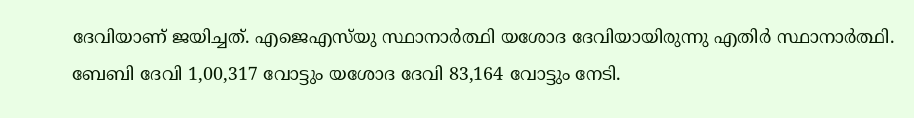ദേവിയാണ് ജയിച്ചത്. എജെഎസ്‌യു‌ സ്ഥാനാർത്ഥി യശോദ ദേവിയായിരുന്നു എതിര്‍ സ്ഥാനാര്‍ത്ഥി. ബേബി ദേവി 1,00,317 വോട്ടും യശോദ ദേവി 83,164 വോട്ടും നേടി.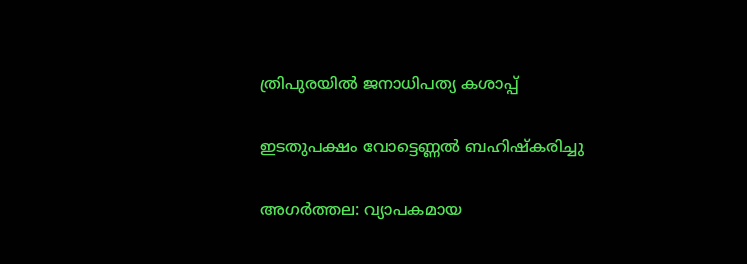ത്രിപുരയില്‍ ജനാധിപത്യ കശാപ്പ്

ഇടതുപക്ഷം വോട്ടെണ്ണല്‍ ബഹിഷ്കരിച്ചു

അഗര്‍ത്തല: വ്യാപകമായ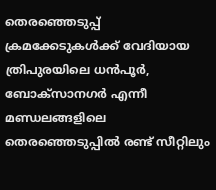തെരഞ്ഞെടുപ്പ് ക്രമക്കേടുകള്‍ക്ക് വേദിയായ ത്രിപുരയിലെ ധന്‍പൂര്‍, ബോക്സാനഗര്‍ എന്നീ മണ്ഡലങ്ങളിലെ തെരഞ്ഞെടുപ്പില്‍ രണ്ട് സീറ്റിലും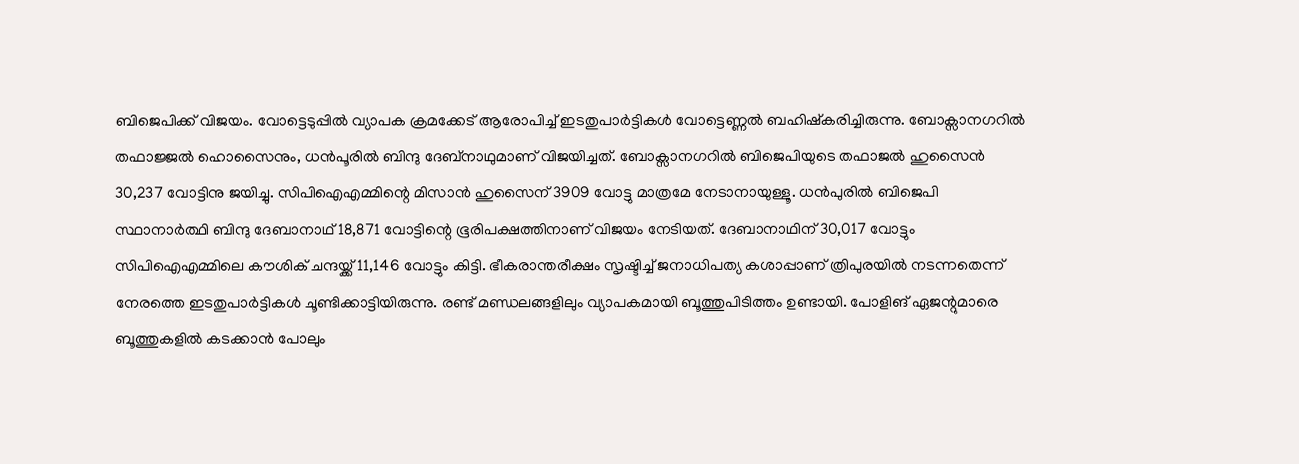ബിജെപിക്ക് വിജയം. വോട്ടെടുപ്പില്‍ വ്യാപക ക്രമക്കേട് ആരോപിച്ച്‌ ഇടതുപാര്‍ട്ടികള്‍ വോട്ടെണ്ണല്‍ ബഹിഷ്കരിച്ചിരുന്നു. ബോക്സാനഗറില്‍ തഫാജ്ജല്‍ ഹൊസൈനും, ധൻപൂരില്‍ ബിന്ദു ദേബ്നാഥുമാണ് വിജയിച്ചത്. ബോക്സാനഗറില്‍ ബിജെപിയുടെ തഫാജല്‍ ഹുസൈന്‍ 30,237 വോട്ടിനു ജയിച്ചു. സിപിഐഎമ്മിന്റെ മിസാന്‍ ഹുസൈന് 3909 വോട്ടു മാത്രമേ നേടാനായുള്ളൂ. ധന്‍പുരില്‍ ബിജെപി സ്ഥാനാര്‍ത്ഥി ബിന്ദു ദേബാനാഥ് 18,871 വോട്ടിന്റെ ഭൂരിപക്ഷത്തിനാണ് വിജയം നേടിയത്. ദേബാനാഥിന് 30,017 വോട്ടും സിപിഐഎമ്മിലെ കൗശിക് ചന്ദയ്ക്ക് 11,146 വോട്ടും കിട്ടി. ഭീകരാന്തരീക്ഷം സൃഷ്ടിച്ച്‌ ജനാധിപത്യ കശാപ്പാണ് ത്രിപുരയില്‍ നടന്നതെന്ന് നേരത്തെ ഇടതുപാര്‍ട്ടികള്‍ ചൂണ്ടിക്കാട്ടിയിരുന്നു. രണ്ട് മണ്ഡലങ്ങളിലും വ്യാപകമായി ബൂത്തുപിടിത്തം ഉണ്ടായി. പോളിങ് ഏജന്റുമാരെ ബൂത്തുകളില്‍ കടക്കാൻ പോലും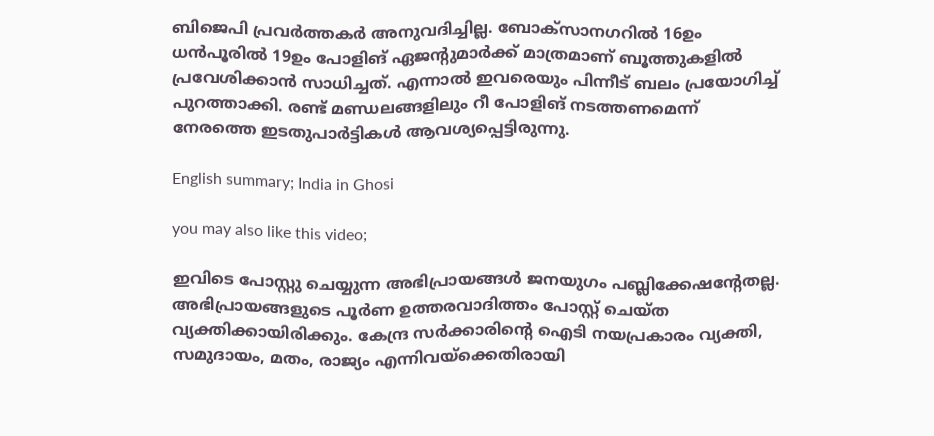ബിജെപി പ്രവര്‍ത്തകര്‍ അനുവദിച്ചില്ല. ബോക്സാനഗറില്‍ 16ഉം ധൻപൂരില്‍ 19ഉം പോളിങ് ഏജന്റുമാര്‍ക്ക് മാത്രമാണ് ബൂത്തുകളില്‍ പ്രവേശിക്കാൻ സാധിച്ചത്. എന്നാല്‍ ഇവരെയും പിന്നീട് ബലം പ്രയോഗിച്ച് പുറത്താക്കി. രണ്ട് മണ്ഡലങ്ങളിലും റീ പോളിങ് നടത്തണമെന്ന് നേരത്തെ ഇടതുപാര്‍ട്ടികള്‍ ആവശ്യപ്പെട്ടിരുന്നു.

English summary; India in Ghosi

you may also like this video;

ഇവിടെ പോസ്റ്റു ചെയ്യുന്ന അഭിപ്രായങ്ങള്‍ ജനയുഗം പബ്ലിക്കേഷന്റേതല്ല. അഭിപ്രായങ്ങളുടെ പൂര്‍ണ ഉത്തരവാദിത്തം പോസ്റ്റ് ചെയ്ത വ്യക്തിക്കായിരിക്കും. കേന്ദ്ര സര്‍ക്കാരിന്റെ ഐടി നയപ്രകാരം വ്യക്തി, സമുദായം, മതം, രാജ്യം എന്നിവയ്‌ക്കെതിരായി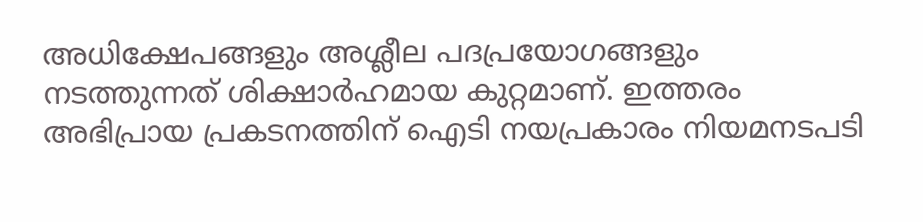അധിക്ഷേപങ്ങളും അശ്ലീല പദപ്രയോഗങ്ങളും നടത്തുന്നത് ശിക്ഷാര്‍ഹമായ കുറ്റമാണ്. ഇത്തരം അഭിപ്രായ പ്രകടനത്തിന് ഐടി നയപ്രകാരം നിയമനടപടി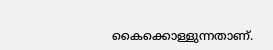കൈക്കൊള്ളുന്നതാണ്.